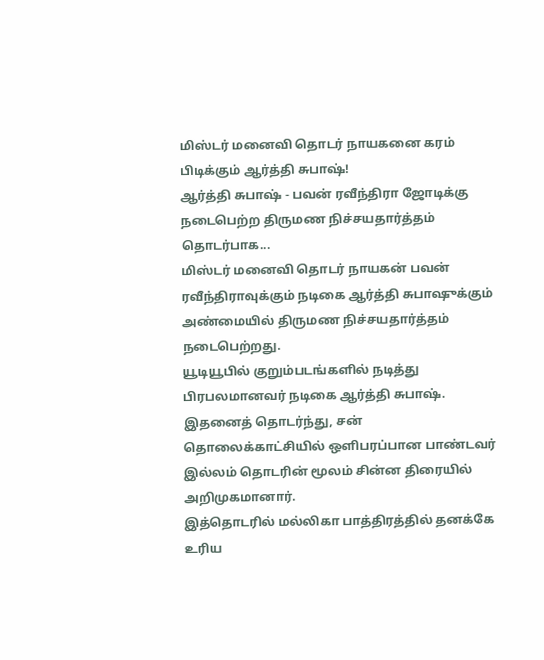மிஸ்டர் மனைவி தொடர் நாயகனை கரம் பிடிக்கும் ஆர்த்தி சுபாஷ்!
ஆர்த்தி சுபாஷ் - பவன் ரவீந்திரா ஜோடிக்கு நடைபெற்ற திருமண நிச்சயதார்த்தம் தொடர்பாக...
மிஸ்டர் மனைவி தொடர் நாயகன் பவன் ரவீந்திராவுக்கும் நடிகை ஆர்த்தி சுபாஷுக்கும் அண்மையில் திருமண நிச்சயதார்த்தம் நடைபெற்றது.
யூடியூபில் குறும்படங்களில் நடித்து பிரபலமானவர் நடிகை ஆர்த்தி சுபாஷ். இதனைத் தொடர்ந்து, சன் தொலைக்காட்சியில் ஒளிபரப்பான பாண்டவர் இல்லம் தொடரின் மூலம் சின்ன திரையில் அறிமுகமானார்.
இத்தொடரில் மல்லிகா பாத்திரத்தில் தனக்கே உரிய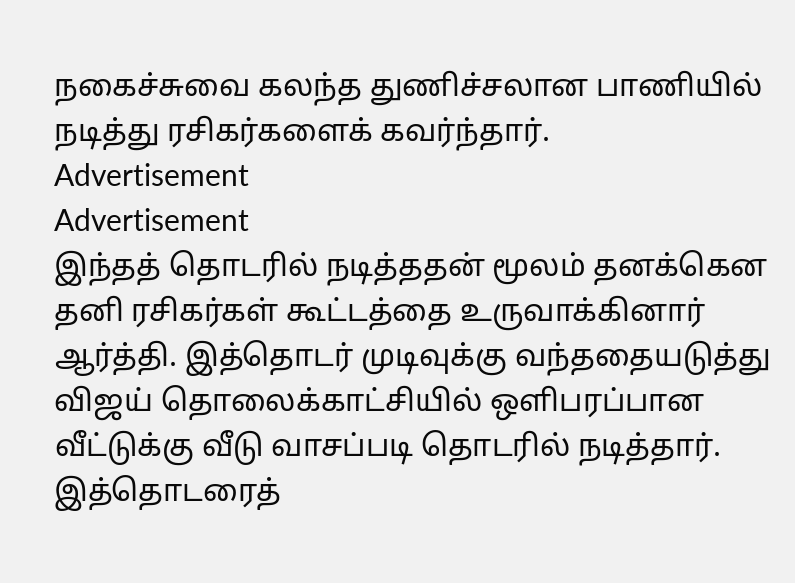நகைச்சுவை கலந்த துணிச்சலான பாணியில் நடித்து ரசிகர்களைக் கவர்ந்தார்.
Advertisement
Advertisement
இந்தத் தொடரில் நடித்ததன் மூலம் தனக்கென தனி ரசிகர்கள் கூட்டத்தை உருவாக்கினார் ஆர்த்தி. இத்தொடர் முடிவுக்கு வந்ததையடுத்து விஜய் தொலைக்காட்சியில் ஒளிபரப்பான வீட்டுக்கு வீடு வாசப்படி தொடரில் நடித்தார்.
இத்தொடரைத்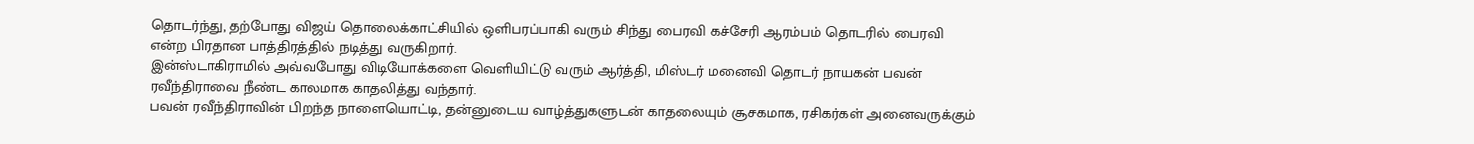தொடர்ந்து, தற்போது விஜய் தொலைக்காட்சியில் ஒளிபரப்பாகி வரும் சிந்து பைரவி கச்சேரி ஆரம்பம் தொடரில் பைரவி என்ற பிரதான பாத்திரத்தில் நடித்து வருகிறார்.
இன்ஸ்டாகிராமில் அவ்வபோது விடியோக்களை வெளியிட்டு வரும் ஆர்த்தி, மிஸ்டர் மனைவி தொடர் நாயகன் பவன் ரவீந்திராவை நீண்ட காலமாக காதலித்து வந்தார்.
பவன் ரவீந்திராவின் பிறந்த நாளையொட்டி, தன்னுடைய வாழ்த்துகளுடன் காதலையும் சூசகமாக, ரசிகர்கள் அனைவருக்கும்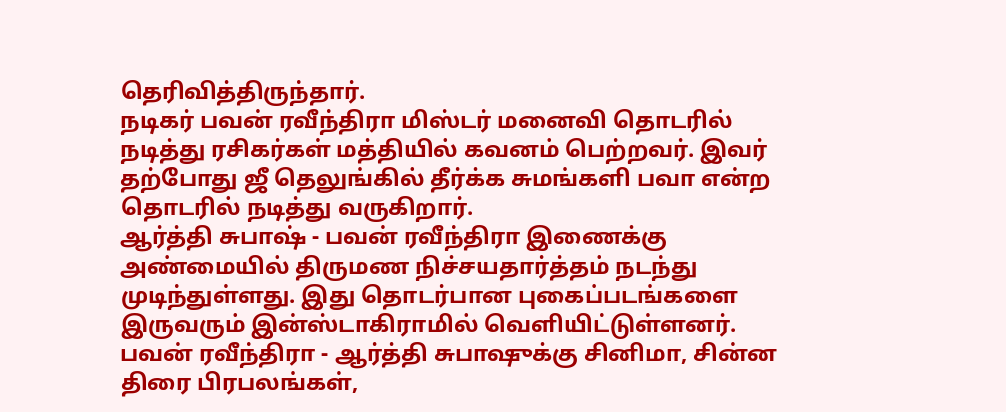தெரிவித்திருந்தார்.
நடிகர் பவன் ரவீந்திரா மிஸ்டர் மனைவி தொடரில் நடித்து ரசிகர்கள் மத்தியில் கவனம் பெற்றவர். இவர் தற்போது ஜீ தெலுங்கில் தீர்க்க சுமங்களி பவா என்ற தொடரில் நடித்து வருகிறார்.
ஆர்த்தி சுபாஷ் - பவன் ரவீந்திரா இணைக்கு அண்மையில் திருமண நிச்சயதார்த்தம் நடந்து முடிந்துள்ளது. இது தொடர்பான புகைப்படங்களை இருவரும் இன்ஸ்டாகிராமில் வெளியிட்டுள்ளனர்.
பவன் ரவீந்திரா - ஆர்த்தி சுபாஷுக்கு சினிமா, சின்ன திரை பிரபலங்கள்,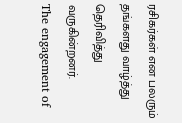ரசிகர்கள் என பலரும் தங்களது வாழ்த்து தெரிவித்து வருகின்றனர்.
The engagement of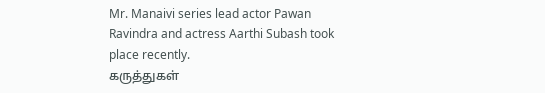Mr. Manaivi series lead actor Pawan Ravindra and actress Aarthi Subash took place recently.
கருத்துகள்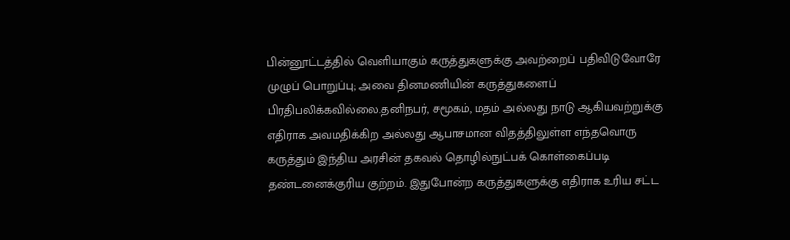பின்னூட்டத்தில் வெளியாகும் கருத்துகளுக்கு அவற்றைப் பதிவிடுவோரே முழுப் பொறுப்பு; அவை தினமணியின் கருத்துகளைப் பிரதிபலிக்கவில்லை.தனிநபர், சமூகம், மதம் அல்லது நாடு ஆகியவற்றுக்கு எதிராக அவமதிக்கிற அல்லது ஆபாசமான விதத்திலுள்ள எந்தவொரு கருத்தும் இந்திய அரசின் தகவல் தொழில்நுட்பக் கொள்கைப்படி தண்டனைக்குரிய குற்றம். இதுபோன்ற கருத்துகளுக்கு எதிராக உரிய சட்ட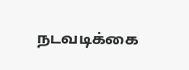நடவடிக்கை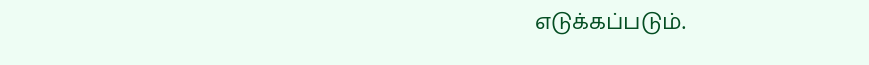எடுக்கப்படும்.